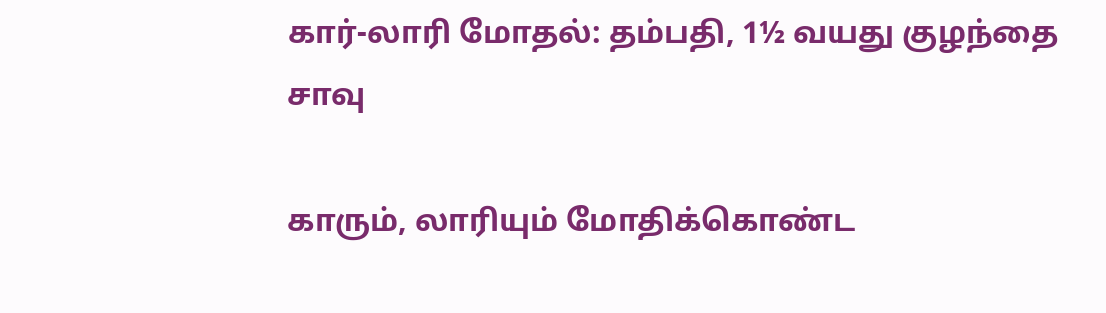கார்-லாரி மோதல்: தம்பதி, 1½ வயது குழந்தை சாவு

காரும், லாரியும் மோதிக்கொண்ட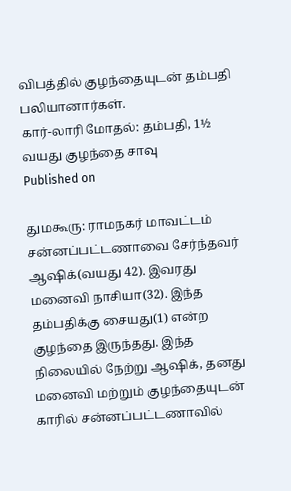விபத்தில் குழந்தையுடன் தம்பதி பலியானார்கள்.
கார்-லாரி மோதல்: தம்பதி, 1½ வயது குழந்தை சாவு
Published on

துமகூரு: ராமநகர் மாவட்டம் சன்னப்பட்டணாவை சேர்ந்தவர் ஆஷிக்(வயது 42). இவரது மனைவி நாசியா(32). இந்த தம்பதிக்கு சையது(1) என்ற குழந்தை இருந்தது. இந்த நிலையில் நேற்று ஆஷிக், தனது மனைவி மற்றும் குழந்தையுடன் காரில் சன்னப்பட்டணாவில்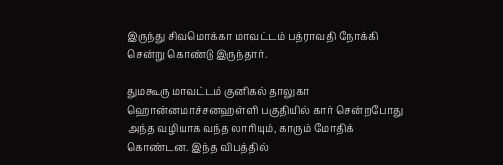இருந்து சிவமொக்கா மாவட்டம் பத்ராவதி நோக்கி சென்று கொண்டு இருந்தார்.

துமகூரு மாவட்டம் குனிகல் தாலுகா ஹொன்னமாச்சனஹள்ளி பகுதியில் கார் சென்றபோது அந்த வழியாக வந்த லாரியும், காரும் மோதிக் கொண்டன. இந்த விபத்தில்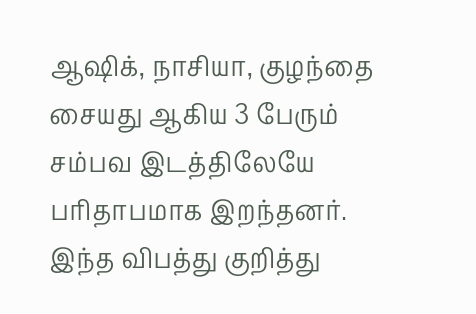ஆஷிக், நாசியா, குழந்தை சையது ஆகிய 3 பேரும் சம்பவ இடத்திலேயே பரிதாபமாக இறந்தனர். இந்த விபத்து குறித்து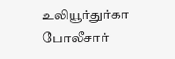உலியூர்துர்கா போலீசார்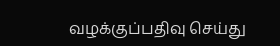வழக்குப்பதிவு செய்து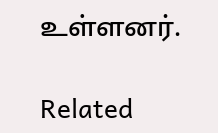உள்ளனர்.

Related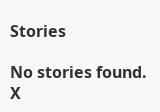Stories

No stories found.
X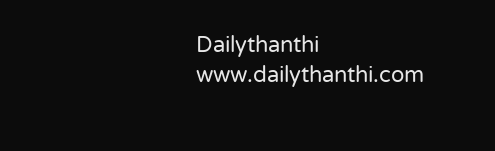Dailythanthi
www.dailythanthi.com